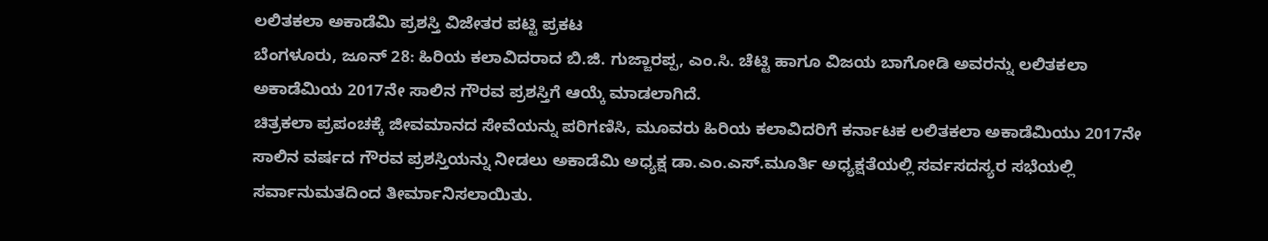ಲಲಿತಕಲಾ ಅಕಾಡೆಮಿ ಪ್ರಶಸ್ತಿ ವಿಜೇತರ ಪಟ್ಟಿ ಪ್ರಕಟ
ಬೆಂಗಳೂರು, ಜೂನ್ 28: ಹಿರಿಯ ಕಲಾವಿದರಾದ ಬಿ.ಜಿ. ಗುಜ್ಜಾರಪ್ಪ, ಎಂ.ಸಿ. ಚೆಟ್ಟಿ ಹಾಗೂ ವಿಜಯ ಬಾಗೋಡಿ ಅವರನ್ನು ಲಲಿತಕಲಾ ಅಕಾಡೆಮಿಯ 2017ನೇ ಸಾಲಿನ ಗೌರವ ಪ್ರಶಸ್ತಿಗೆ ಆಯ್ಕೆ ಮಾಡಲಾಗಿದೆ.
ಚಿತ್ರಕಲಾ ಪ್ರಪಂಚಕ್ಕೆ ಜೀವಮಾನದ ಸೇವೆಯನ್ನು ಪರಿಗಣಿಸಿ, ಮೂವರು ಹಿರಿಯ ಕಲಾವಿದರಿಗೆ ಕರ್ನಾಟಕ ಲಲಿತಕಲಾ ಅಕಾಡೆಮಿಯು 2017ನೇ ಸಾಲಿನ ವರ್ಷದ ಗೌರವ ಪ್ರಶಸ್ತಿಯನ್ನು ನೀಡಲು ಅಕಾಡೆಮಿ ಅಧ್ಯಕ್ಷ ಡಾ.ಎಂ.ಎಸ್.ಮೂರ್ತಿ ಅಧ್ಯಕ್ಷತೆಯಲ್ಲಿ ಸರ್ವಸದಸ್ಯರ ಸಭೆಯಲ್ಲಿ ಸರ್ವಾನುಮತದಿಂದ ತೀರ್ಮಾನಿಸಲಾಯಿತು.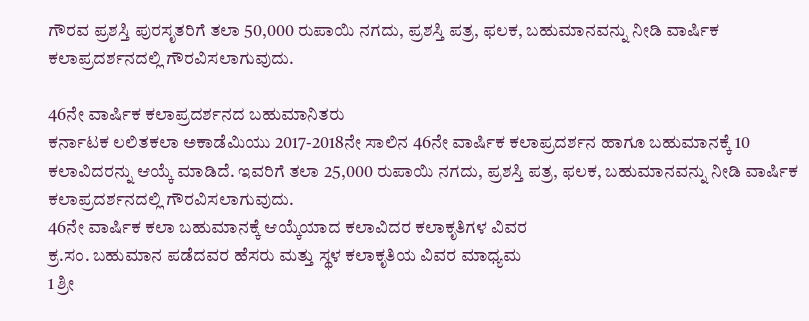ಗೌರವ ಪ್ರಶಸ್ತಿ ಪುರಸೃತರಿಗೆ ತಲಾ 50,000 ರುಪಾಯಿ ನಗದು, ಪ್ರಶಸ್ತಿ ಪತ್ರ, ಫಲಕ, ಬಹುಮಾನವನ್ನು ನೀಡಿ ವಾರ್ಷಿಕ ಕಲಾಪ್ರದರ್ಶನದಲ್ಲಿ ಗೌರವಿಸಲಾಗುವುದು.

46ನೇ ವಾರ್ಷಿಕ ಕಲಾಪ್ರದರ್ಶನದ ಬಹುಮಾನಿತರು
ಕರ್ನಾಟಕ ಲಲಿತಕಲಾ ಅಕಾಡೆಮಿಯು 2017-2018ನೇ ಸಾಲಿನ 46ನೇ ವಾರ್ಷಿಕ ಕಲಾಪ್ರದರ್ಶನ ಹಾಗೂ ಬಹುಮಾನಕ್ಕೆ 10 ಕಲಾವಿದರನ್ನು ಆಯ್ಕೆ ಮಾಡಿದೆ. ಇವರಿಗೆ ತಲಾ 25,000 ರುಪಾಯಿ ನಗದು, ಪ್ರಶಸ್ತಿ ಪತ್ರ, ಫಲಕ, ಬಹುಮಾನವನ್ನು ನೀಡಿ ವಾರ್ಷಿಕ ಕಲಾಪ್ರದರ್ಶನದಲ್ಲಿ ಗೌರವಿಸಲಾಗುವುದು.
46ನೇ ವಾರ್ಷಿಕ ಕಲಾ ಬಹುಮಾನಕ್ಕೆ ಆಯ್ಕೆಯಾದ ಕಲಾವಿದರ ಕಲಾಕೃತಿಗಳ ವಿವರ
ಕ್ರ.ಸಂ. ಬಹುಮಾನ ಪಡೆದವರ ಹೆಸರು ಮತ್ತು ಸ್ಥಳ ಕಲಾಕೃತಿಯ ವಿವರ ಮಾಧ್ಯಮ
1 ಶ್ರೀ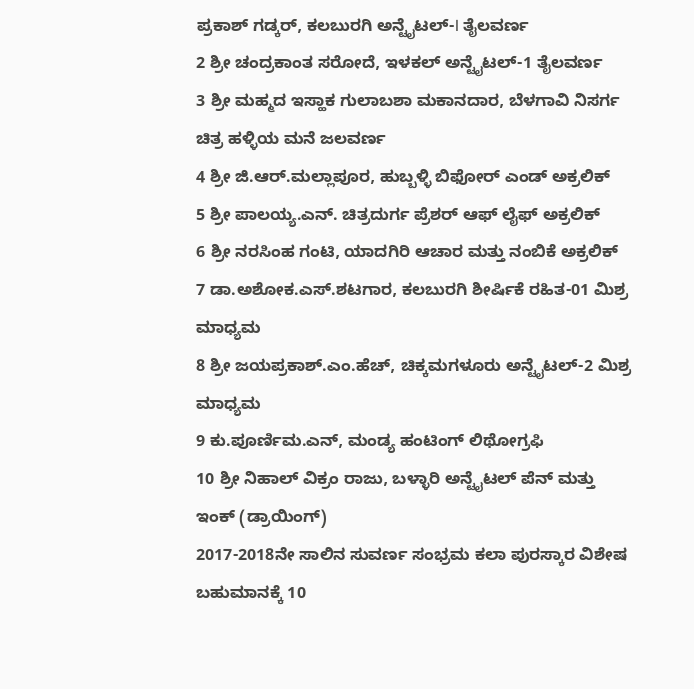ಪ್ರಕಾಶ್ ಗಡ್ಕರ್, ಕಲಬುರಗಿ ಅನ್ಟೈಟಲ್-I ತೈಲವರ್ಣ
2 ಶ್ರೀ ಚಂದ್ರಕಾಂತ ಸರೋದೆ, ಇಳಕಲ್ ಅನ್ಟೈಟಲ್-1 ತೈಲವರ್ಣ
3 ಶ್ರೀ ಮಹ್ಮದ ಇಸ್ಹಾಕ ಗುಲಾಬಶಾ ಮಕಾನದಾರ, ಬೆಳಗಾವಿ ನಿಸರ್ಗ ಚಿತ್ರ ಹಳ್ಳಿಯ ಮನೆ ಜಲವರ್ಣ
4 ಶ್ರೀ ಜಿ.ಆರ್.ಮಲ್ಲಾಪೂರ, ಹುಬ್ಬಳ್ಳಿ ಬಿಫೋರ್ ಎಂಡ್ ಅಕ್ರಲಿಕ್
5 ಶ್ರೀ ಪಾಲಯ್ಯ.ಎನ್. ಚಿತ್ರದುರ್ಗ ಪ್ರೆಶರ್ ಆಫ್ ಲೈಫ್ ಅಕ್ರಲಿಕ್
6 ಶ್ರೀ ನರಸಿಂಹ ಗಂಟಿ, ಯಾದಗಿರಿ ಆಚಾರ ಮತ್ತು ನಂಬಿಕೆ ಅಕ್ರಲಿಕ್
7 ಡಾ.ಅಶೋಕ.ಎಸ್.ಶಟಗಾರ, ಕಲಬುರಗಿ ಶೀರ್ಷಿಕೆ ರಹಿತ-01 ಮಿಶ್ರ ಮಾಧ್ಯಮ
8 ಶ್ರೀ ಜಯಪ್ರಕಾಶ್.ಎಂ.ಹೆಚ್, ಚಿಕ್ಕಮಗಳೂರು ಅನ್ಟೈಟಲ್-2 ಮಿಶ್ರ ಮಾಧ್ಯಮ
9 ಕು.ಪೂರ್ಣಿಮ.ಎನ್, ಮಂಡ್ಯ ಹಂಟಿಂಗ್ ಲಿಥೋಗ್ರಫಿ
10 ಶ್ರೀ ನಿಹಾಲ್ ವಿಕ್ರಂ ರಾಜು, ಬಳ್ಳಾರಿ ಅನ್ಟೈಟಲ್ ಪೆನ್ ಮತ್ತು ಇಂಕ್ (ಡ್ರಾಯಿಂಗ್)
2017-2018ನೇ ಸಾಲಿನ ಸುವರ್ಣ ಸಂಭ್ರಮ ಕಲಾ ಪುರಸ್ಕಾರ ವಿಶೇಷ ಬಹುಮಾನಕ್ಕೆ 10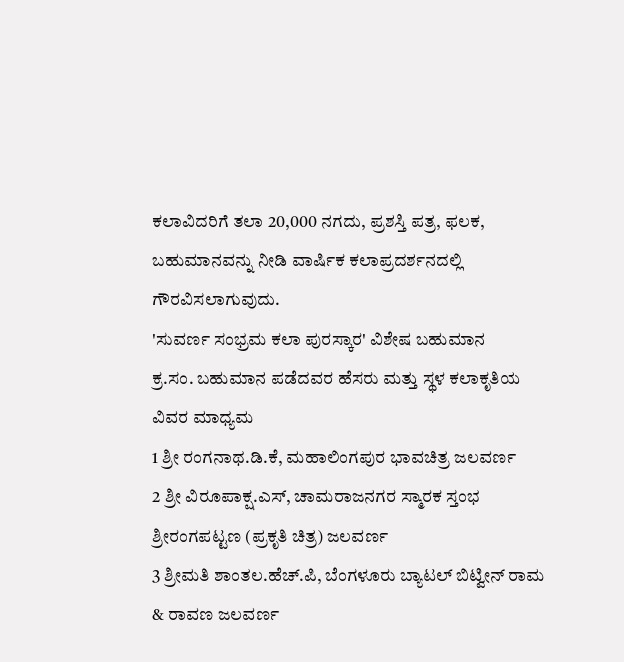ಕಲಾವಿದರಿಗೆ ತಲಾ 20,000 ನಗದು, ಪ್ರಶಸ್ತಿ ಪತ್ರ, ಫಲಕ, ಬಹುಮಾನವನ್ನು ನೀಡಿ ವಾರ್ಷಿಕ ಕಲಾಪ್ರದರ್ಶನದಲ್ಲಿ ಗೌರವಿಸಲಾಗುವುದು.
'ಸುವರ್ಣ ಸಂಭ್ರಮ ಕಲಾ ಪುರಸ್ಕಾರ' ವಿಶೇಷ ಬಹುಮಾನ
ಕ್ರ.ಸಂ. ಬಹುಮಾನ ಪಡೆದವರ ಹೆಸರು ಮತ್ತು ಸ್ಥಳ ಕಲಾಕೃತಿಯ ವಿವರ ಮಾಧ್ಯಮ
1 ಶ್ರೀ ರಂಗನಾಥ.ಡಿ.ಕೆ, ಮಹಾಲಿಂಗಪುರ ಭಾವಚಿತ್ರ ಜಲವರ್ಣ
2 ಶ್ರೀ ವಿರೂಪಾಕ್ಷ.ಎಸ್, ಚಾಮರಾಜನಗರ ಸ್ಮಾರಕ ಸ್ತಂಭ ಶ್ರೀರಂಗಪಟ್ಟಣ (ಪ್ರಕೃತಿ ಚಿತ್ರ) ಜಲವರ್ಣ
3 ಶ್ರೀಮತಿ ಶಾಂತಲ.ಹೆಚ್.ಪಿ, ಬೆಂಗಳೂರು ಬ್ಯಾಟಲ್ ಬಿಟ್ವೀನ್ ರಾಮ & ರಾವಣ ಜಲವರ್ಣ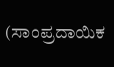(ಸಾಂಪ್ರದಾಯಿಕ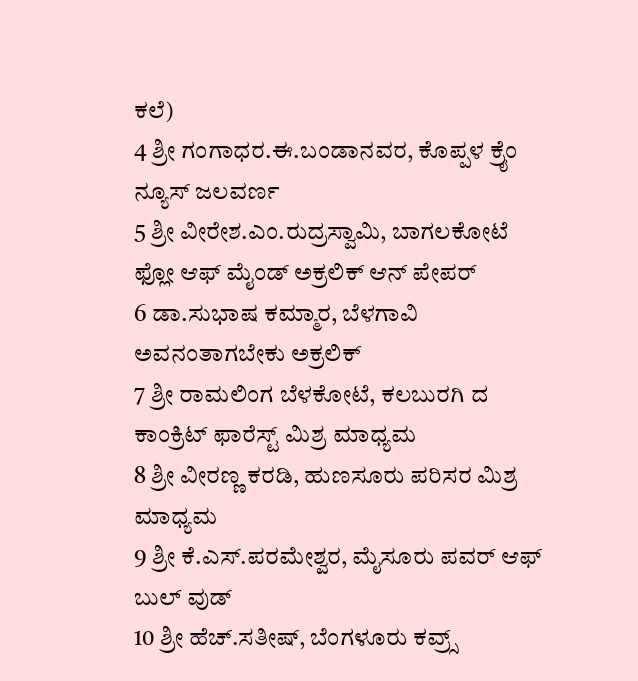ಕಲೆ)
4 ಶ್ರೀ ಗಂಗಾಧರ.ಈ.ಬಂಡಾನವರ, ಕೊಪ್ಪಳ ಕ್ರೈಂ ನ್ಯೂಸ್ ಜಲವರ್ಣ
5 ಶ್ರೀ ವೀರೇಶ.ಎಂ.ರುದ್ರಸ್ವಾಮಿ, ಬಾಗಲಕೋಟೆ ಫ್ಲೋ ಆಫ್ ಮೈಂಡ್ ಅಕ್ರಲಿಕ್ ಆನ್ ಪೇಪರ್
6 ಡಾ.ಸುಭಾಷ ಕಮ್ಮಾರ, ಬೆಳಗಾವಿ ಅವನಂತಾಗಬೇಕು ಅಕ್ರಲಿಕ್
7 ಶ್ರೀ ರಾಮಲಿಂಗ ಬೆಳಕೋಟೆ, ಕಲಬುರಗಿ ದ ಕಾಂಕ್ರಿಟ್ ಫಾರೆಸ್ಟ್ ಮಿಶ್ರ ಮಾಧ್ಯಮ
8 ಶ್ರೀ ವೀರಣ್ಣ ಕರಡಿ, ಹುಣಸೂರು ಪರಿಸರ ಮಿಶ್ರ ಮಾಧ್ಯಮ
9 ಶ್ರೀ ಕೆ.ಎಸ್.ಪರಮೇಶ್ವರ, ಮೈಸೂರು ಪವರ್ ಆಫ್ ಬುಲ್ ವುಡ್
10 ಶ್ರೀ ಹೆಚ್.ಸತೀಷ್, ಬೆಂಗಳೂರು ಕವ್ರ್ಸ್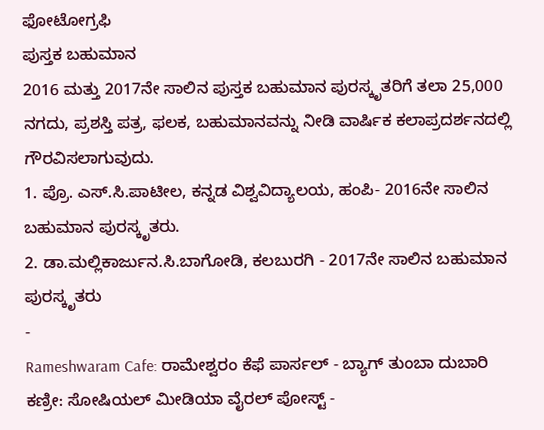ಫೋಟೋಗ್ರಫಿ
ಪುಸ್ತಕ ಬಹುಮಾನ
2016 ಮತ್ತು 2017ನೇ ಸಾಲಿನ ಪುಸ್ತಕ ಬಹುಮಾನ ಪುರಸ್ಕೃತರಿಗೆ ತಲಾ 25,000 ನಗದು, ಪ್ರಶಸ್ತಿ ಪತ್ರ, ಫಲಕ, ಬಹುಮಾನವನ್ನು ನೀಡಿ ವಾರ್ಷಿಕ ಕಲಾಪ್ರದರ್ಶನದಲ್ಲಿ ಗೌರವಿಸಲಾಗುವುದು.
1. ಪ್ರೊ. ಎಸ್.ಸಿ.ಪಾಟೀಲ, ಕನ್ನಡ ವಿಶ್ವವಿದ್ಯಾಲಯ, ಹಂಪಿ- 2016ನೇ ಸಾಲಿನ ಬಹುಮಾನ ಪುರಸ್ಕೃತರು.
2. ಡಾ.ಮಲ್ಲಿಕಾರ್ಜುನ.ಸಿ.ಬಾಗೋಡಿ, ಕಲಬುರಗಿ - 2017ನೇ ಸಾಲಿನ ಬಹುಮಾನ ಪುರಸ್ಕೃತರು
-
Rameshwaram Cafe: ರಾಮೇಶ್ವರಂ ಕೆಫೆ ಪಾರ್ಸಲ್ - ಬ್ಯಾಗ್ ತುಂಬಾ ದುಬಾರಿ ಕಣ್ರೀ: ಸೋಷಿಯಲ್ ಮೀಡಿಯಾ ವೈರಲ್ ಪೋಸ್ಟ್ -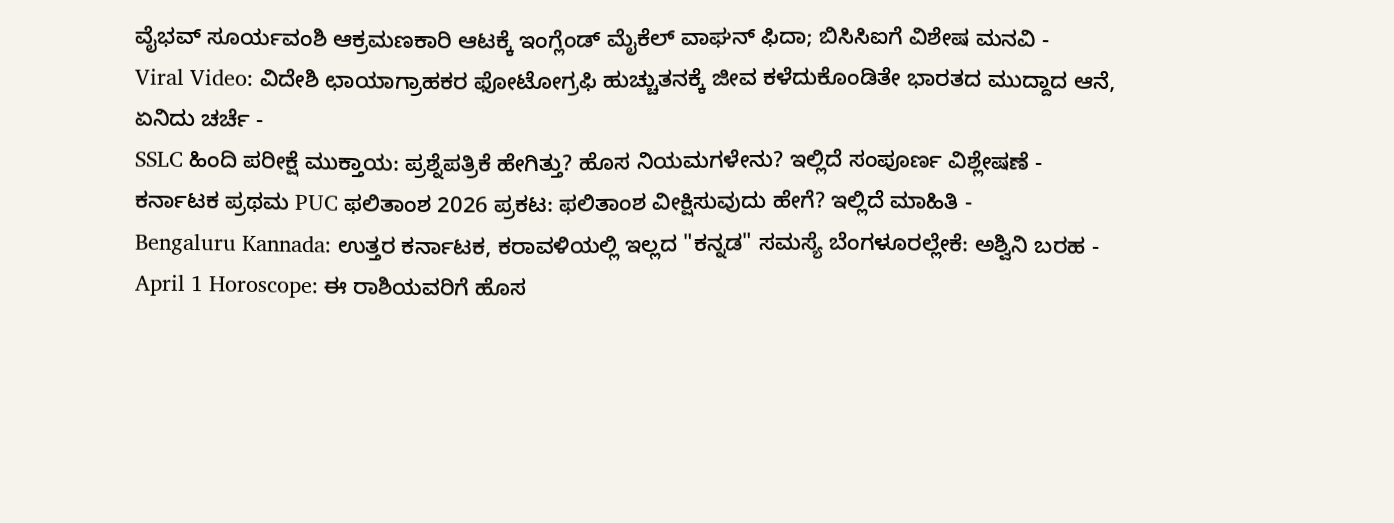ವೈಭವ್ ಸೂರ್ಯವಂಶಿ ಆಕ್ರಮಣಕಾರಿ ಆಟಕ್ಕೆ ಇಂಗ್ಲೆಂಡ್ ಮೈಕೆಲ್ ವಾಘನ್ ಫಿದಾ; ಬಿಸಿಸಿಐಗೆ ವಿಶೇಷ ಮನವಿ -
Viral Video: ವಿದೇಶಿ ಛಾಯಾಗ್ರಾಹಕರ ಫೋಟೋಗ್ರಫಿ ಹುಚ್ಚುತನಕ್ಕೆ ಜೀವ ಕಳೆದುಕೊಂಡಿತೇ ಭಾರತದ ಮುದ್ದಾದ ಆನೆ, ಏನಿದು ಚರ್ಚೆ -
SSLC ಹಿಂದಿ ಪರೀಕ್ಷೆ ಮುಕ್ತಾಯ: ಪ್ರಶ್ನೆಪತ್ರಿಕೆ ಹೇಗಿತ್ತು? ಹೊಸ ನಿಯಮಗಳೇನು? ಇಲ್ಲಿದೆ ಸಂಪೂರ್ಣ ವಿಶ್ಲೇಷಣೆ -
ಕರ್ನಾಟಕ ಪ್ರಥಮ PUC ಫಲಿತಾಂಶ 2026 ಪ್ರಕಟ: ಫಲಿತಾಂಶ ವೀಕ್ಷಿಸುವುದು ಹೇಗೆ? ಇಲ್ಲಿದೆ ಮಾಹಿತಿ -
Bengaluru Kannada: ಉತ್ತರ ಕರ್ನಾಟಕ, ಕರಾವಳಿಯಲ್ಲಿ ಇಲ್ಲದ "ಕನ್ನಡ" ಸಮಸ್ಯೆ ಬೆಂಗಳೂರಲ್ಲೇಕೆ: ಅಶ್ವಿನಿ ಬರಹ -
April 1 Horoscope: ಈ ರಾಶಿಯವರಿಗೆ ಹೊಸ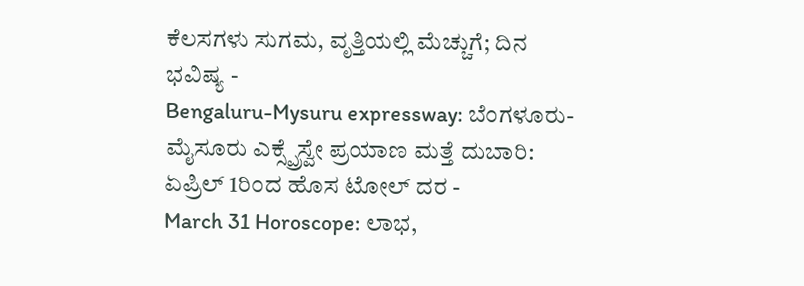ಕೆಲಸಗಳು ಸುಗಮ, ವೃತ್ತಿಯಲ್ಲಿ ಮೆಚ್ಚುಗೆ; ದಿನ ಭವಿಷ್ಯ -
Bengaluru-Mysuru expressway: ಬೆಂಗಳೂರು-ಮೈಸೂರು ಎಕ್ಸ್ಪ್ರೆಸ್ವೇ ಪ್ರಯಾಣ ಮತ್ತೆ ದುಬಾರಿ: ಏಪ್ರಿಲ್ 1ರಿಂದ ಹೊಸ ಟೋಲ್ ದರ -
March 31 Horoscope: ಲಾಭ,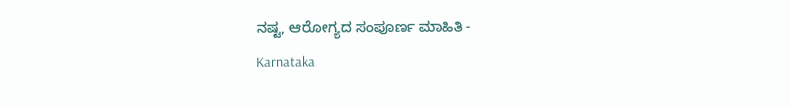ನಷ್ಟ, ಆರೋಗ್ಯದ ಸಂಪೂರ್ಣ ಮಾಹಿತಿ -
Karnataka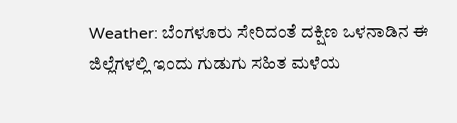Weather: ಬೆಂಗಳೂರು ಸೇರಿದಂತೆ ದಕ್ಷಿಣ ಒಳನಾಡಿನ ಈ ಜಿಲ್ಲೆಗಳಲ್ಲಿ ಇಂದು ಗುಡುಗು ಸಹಿತ ಮಳೆಯ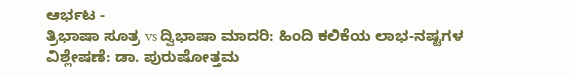ಆರ್ಭಟ -
ತ್ರಿಭಾಷಾ ಸೂತ್ರ vs ದ್ವಿಭಾಷಾ ಮಾದರಿ: ಹಿಂದಿ ಕಲಿಕೆಯ ಲಾಭ-ನಷ್ಟಗಳ ವಿಶ್ಲೇಷಣೆ: ಡಾ. ಪುರುಷೋತ್ತಮ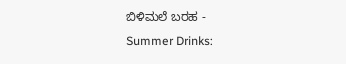ಬಿಳಿಮಲೆ ಬರಹ -
Summer Drinks: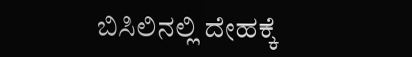ಬಿಸಿಲಿನಲ್ಲಿ ದೇಹಕ್ಕೆ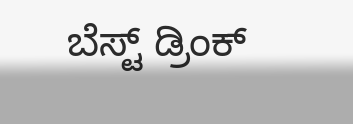ಬೆಸ್ಟ್ ಡ್ರಿಂಕ್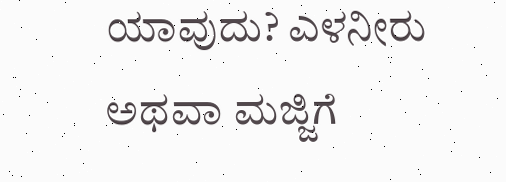ಯಾವುದು? ಎಳನೀರು ಅಥವಾ ಮಜ್ಜಿಗೆ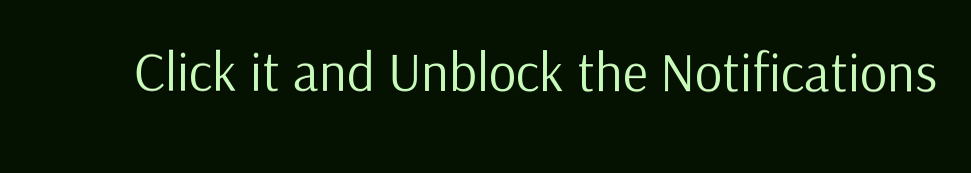Click it and Unblock the Notifications